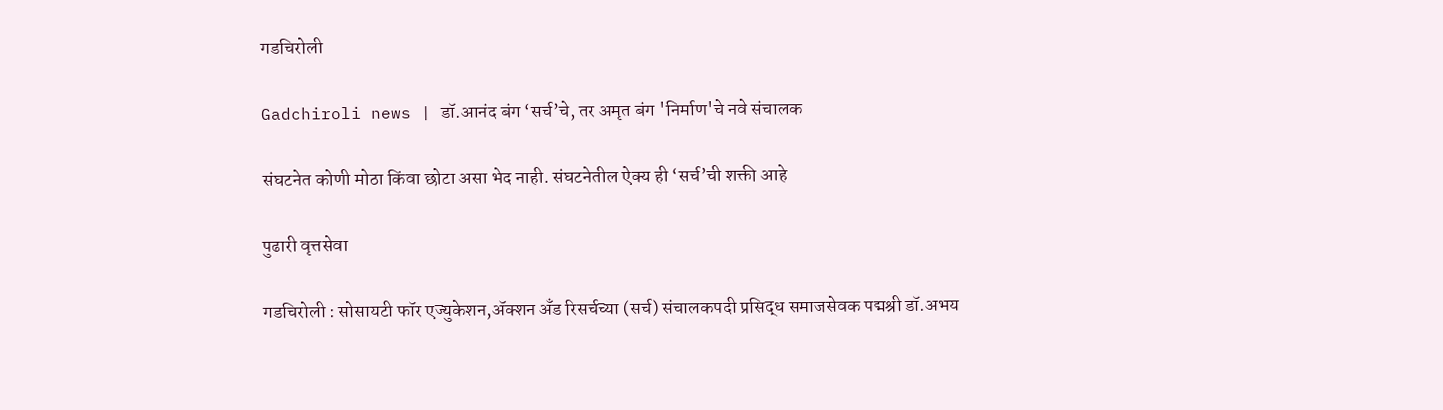गडचिरोली

Gadchiroli news | डॉ.आनंद बंग ‘सर्च’चे, तर अमृत बंग 'निर्माण'चे नवे संचालक

संघटनेत कोणी मोठा किंवा छोटा असा भेद नाही. संघटनेतील ऐक्य ही ‘सर्च’ची शक्ती आहे

पुढारी वृत्तसेवा

गडचिरोली : सोसायटी फॉर एज्युकेशन,ॲक्शन अँड रिसर्चच्या (सर्च) संचालकपदी प्रसिद्ध समाजसेवक पद्मश्री डॉ.अभय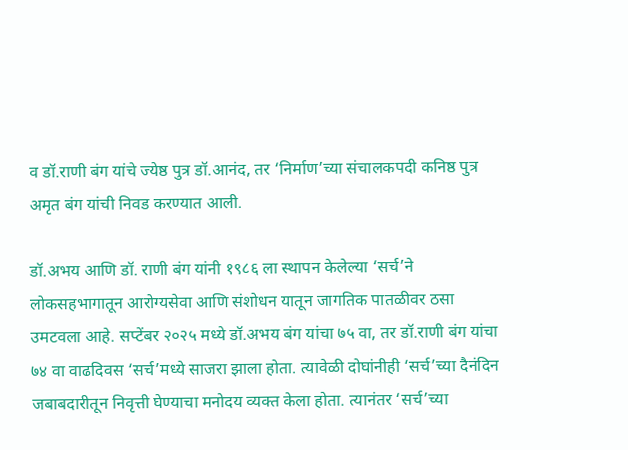व डॉ.राणी बंग यांचे ज्येष्ठ पुत्र डॉ.आनंद, तर ‘निर्माण’च्या संचालकपदी कनिष्ठ पुत्र अमृत बंग यांची निवड करण्यात आली.

डॉ.अभय आणि डॉ. राणी बंग यांनी १९८६ ला स्थापन केलेल्या ‘सर्च’ने लोकसहभागातून आरोग्यसेवा आणि संशोधन यातून जागतिक पातळीवर ठसा उमटवला आहे. सप्टेंबर २०२५ मध्ये डॉ.अभय बंग यांचा ७५ वा, तर डॉ.राणी बंग यांचा ७४ वा वाढदिवस ‘सर्च’मध्ये साजरा झाला होता. त्यावेळी दोघांनीही ‘सर्च’च्या दैनंदिन जबाबदारीतून निवृत्ती घेण्याचा मनोदय व्यक्त केला होता. त्यानंतर ‘सर्च’च्या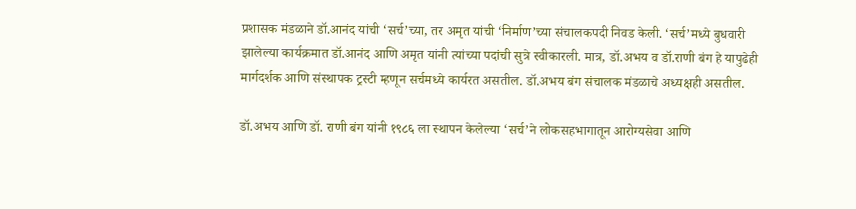प्रशासक मंडळाने डॉ.आनंद यांची ‘सर्च’च्या, तर अमृत यांची ‘निर्माण’च्या संचालकपदी निवड केली. ‘सर्च’मध्ये बुधवारी झालेल्या कार्यक्रमात डॉ.आनंद आणि अमृत यांनी त्यांच्या पदांची सुत्रे स्वीकारली. मात्र, डॉ.अभय व डॉ.राणी बंग हे यापुढेही मार्गदर्शक आणि संस्थापक ट्रस्टी म्हणून सर्चमध्ये कार्यरत असतील. डॉ.अभय बंग संचालक मंडळाचे अध्यक्षही असतील.

डॉ.अभय आणि डॉ. राणी बंग यांनी १९८६ ला स्थापन केलेल्या ‘सर्च’ने लोकसहभागातून आरोग्यसेवा आणि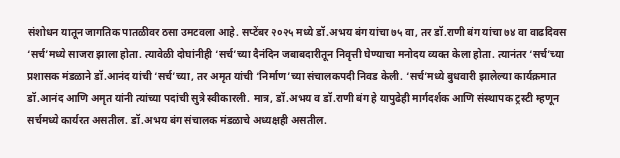संशोधन यातून जागतिक पातळीवर ठसा उमटवला आहे. सप्टेंबर २०२५ मध्ये डॉ.अभय बंग यांचा ७५ वा, तर डॉ.राणी बंग यांचा ७४ वा वाढदिवस ‘सर्च’मध्ये साजरा झाला होता. त्यावेळी दोघांनीही ‘सर्च’च्या दैनंदिन जबाबदारीतून निवृत्ती घेण्याचा मनोदय व्यक्त केला होता. त्यानंतर ‘सर्च’च्या प्रशासक मंडळाने डॉ.आनंद यांची ‘सर्च’च्या, तर अमृत यांची ‘निर्माण’च्या संचालकपदी निवड केली. ‘सर्च’मध्ये बुधवारी झालेल्या कार्यक्रमात डॉ.आनंद आणि अमृत यांनी त्यांच्या पदांची सुत्रे स्वीकारली. मात्र, डॉ.अभय व डॉ.राणी बंग हे यापुढेही मार्गदर्शक आणि संस्थापक ट्रस्टी म्हणून सर्चमध्ये कार्यरत असतील. डॉ.अभय बंग संचालक मंडळाचे अध्यक्षही असतील.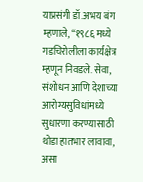याप्रसंगी डॉ.अभय बंग म्हणाले, “१९८६ मध्ये गडचिरोलीला कार्यक्षेत्र म्हणून निवडले. सेवा, संशोधन आणि देशाच्या आरोग्यसुविधांमध्ये सुधारणा करण्यासाठी थोडा हातभार लावावा, असा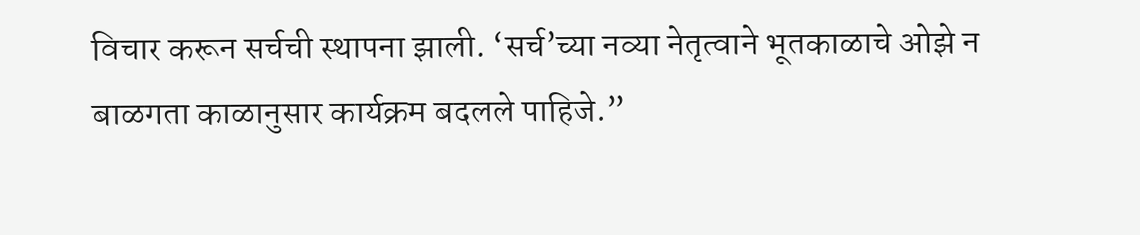विचार करून सर्चची स्थापना झाली. ‘सर्च’च्या नव्या नेतृत्वाने भूतकाळाचे ओझे न बाळगता काळानुसार कार्यक्रम बदलले पाहिजे.”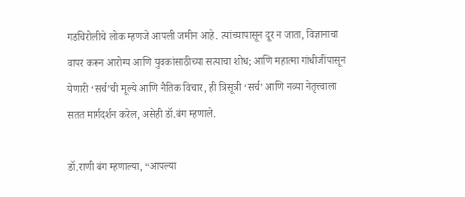गडचिरोलीचे लोक म्हणजे आपली जमीन आहे. त्यांच्यापासून दूर न जाता, विज्ञानाचा वापर करून आरोग्य आणि युवकांसाठीच्या सत्याचा शोध; आणि महात्मा गांधीजींपासून येणारी ‘सर्च’ची मूल्ये आणि नैतिक विचार, ही त्रिसूत्री ‘सर्च’ आणि नव्या नेतृत्त्वाला सतत मार्गदर्शन करेल, असेही डॉ.बंग म्हणाले.

डॉ.राणी बंग म्हणाल्या, “आपल्या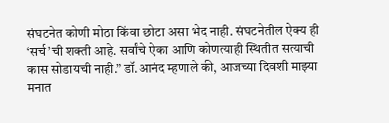संघटनेत कोणी मोठा किंवा छोटा असा भेद नाही. संघटनेतील ऐक्य ही ‘सर्च’ची शक्ती आहे. सर्वांचे ऐका आणि कोणत्याही स्थितीत सत्याची कास सोडायची नाही.” डॉ.आनंद म्हणाले की, आजच्या दिवशी माझ्या मनात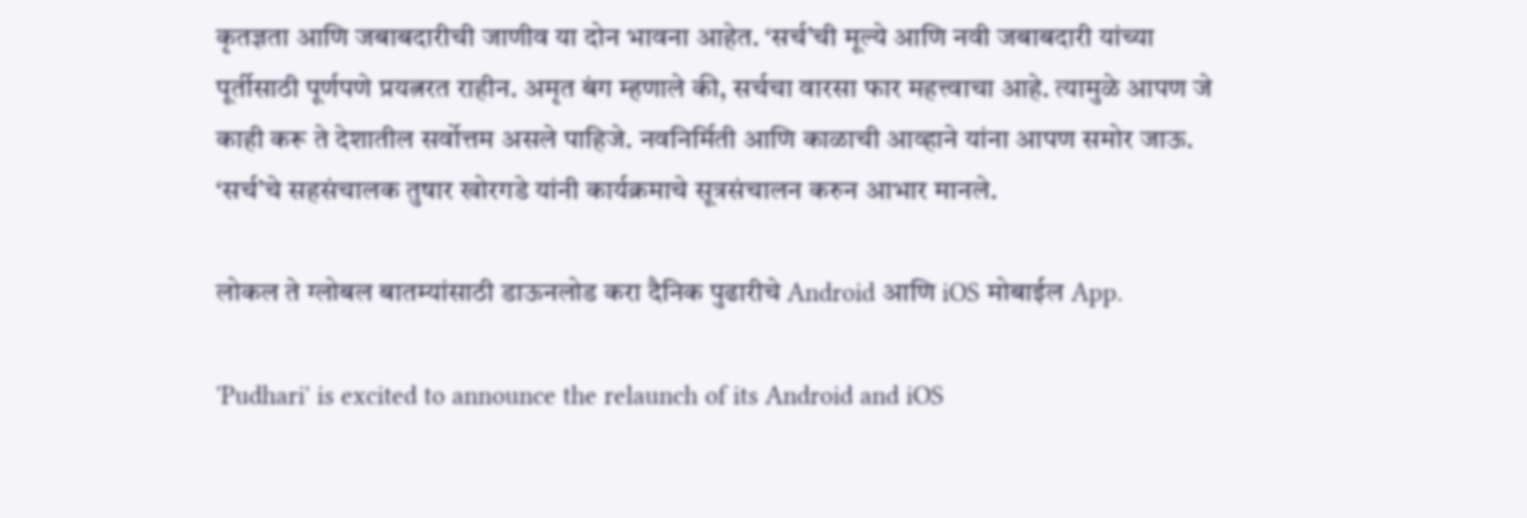कृतज्ञता आणि जबाबदारीची जाणीव या दोन भावना आहेत. ‘सर्च’ची मूल्ये आणि नवी जबाबदारी यांच्या पूर्तीसाठी पूर्णपणे प्रयत्नरत राहीन. अमृत बंग म्हणाले की, सर्चचा वारसा फार महत्त्वाचा आहे. त्यामुळे आपण जे काही करू ते देशातील सर्वोत्तम असले पाहिजे. नवनिर्मिती आणि काळाची आव्हाने यांना आपण समोर जाऊ. ‘सर्च’चे सहसंचालक तुषार खोरगडे यांनी कार्यक्रमाचे सूत्रसंचालन करुन आभार मानले.

लोकल ते ग्लोबल बातम्यांसाठी डाऊनलोड करा दैनिक पुढारीचे Android आणि iOS मोबाईल App.

'Pudhari' is excited to announce the relaunch of its Android and iOS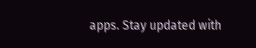apps. Stay updated with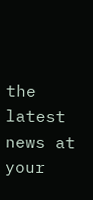the latest news at your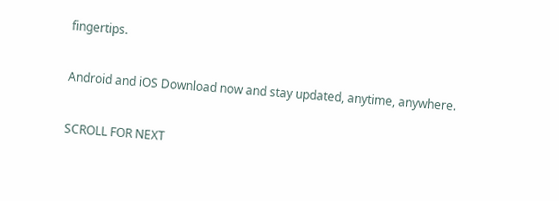fingertips.

Android and iOS Download now and stay updated, anytime, anywhere.

SCROLL FOR NEXT